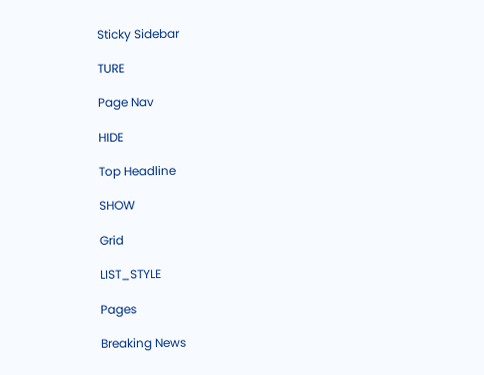Sticky Sidebar

TURE

Page Nav

HIDE

Top Headline

SHOW

Grid

LIST_STYLE

Pages

Breaking News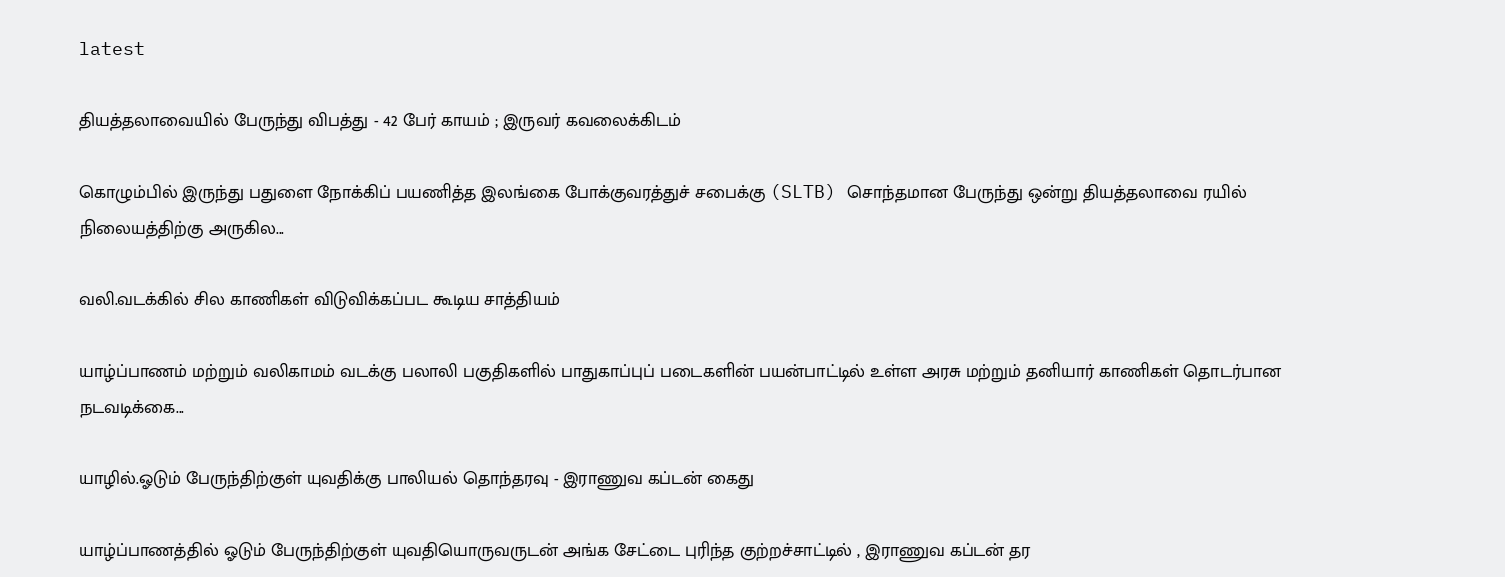latest

தியத்தலாவையில் பேருந்து விபத்து - 42 பேர் காயம் ; இருவர் கவலைக்கிடம்

கொழும்பில் இருந்து பதுளை நோக்கிப் பயணித்த இலங்கை போக்குவரத்துச் சபைக்கு (SLTB) சொந்தமான பேருந்து ஒன்று தியத்தலாவை ரயில் நிலையத்திற்கு அருகில...

வலி.வடக்கில் சில காணிகள் விடுவிக்கப்பட கூடிய சாத்தியம்

யாழ்ப்பாணம் மற்றும் வலிகாமம் வடக்கு பலாலி பகுதிகளில் பாதுகாப்புப் படைகளின் பயன்பாட்டில் உள்ள அரசு மற்றும் தனியார் காணிகள் தொடர்பான நடவடிக்கை...

யாழில்.ஓடும் பேருந்திற்குள் யுவதிக்கு பாலியல் தொந்தரவு - இராணுவ கப்டன் கைது

யாழ்ப்பாணத்தில் ஓடும் பேருந்திற்குள் யுவதியொருவருடன் அங்க சேட்டை புரிந்த குற்றச்சாட்டில் , இராணுவ கப்டன் தர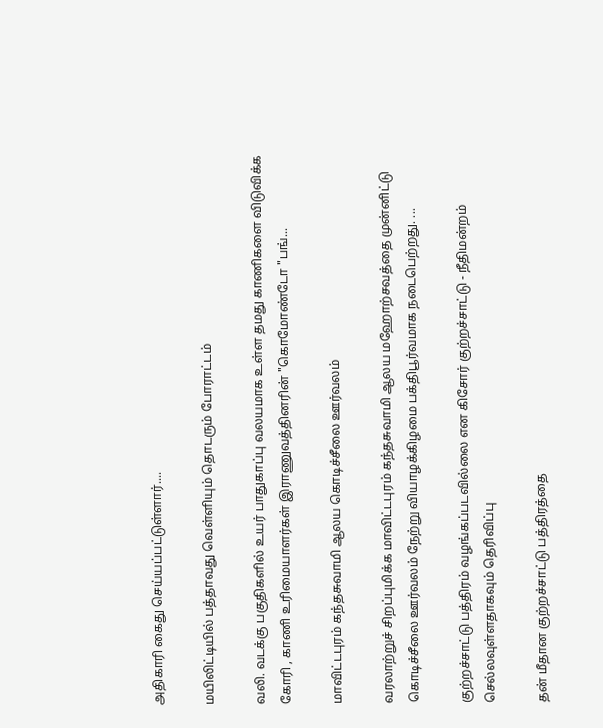அதிகாரி கைது செய்யப்பட்டுள்ளார்....

மயிலிட்டியில் பத்தாவது வெள்ளியும் தொடரும் போராட்டம்

வலி. வடக்கு பகுதிகளில் உயர் பாதுகாப்பு வலயமாக உள்ள தமது காணிகளை விடுவிக்க கோரி , காணி உரிமையாளர்கள் இராணுவத்தினரின் "கொமோண்டோ "பங்...

மாவிட்டபுரம் கந்தசுவாமி ஆலய கொடிச்சீலை ஊர்வலம்

வரலாற்றுச் சிறப்புமிக்க மாவிட்டபுரம் கந்தசுவாமி ஆலய மஹோற்சவத்தை முன்னிட்டு கொடிச்சீலை ஊர்வலம் நேற்று வியாழக்கிழமை பக்திபூர்வமாக நடைபெற்றது. ...

குற்றச்சாட்டு பத்திரம் வழங்கப்படவில்லை என கிசோர் குற்றச்சாட்டு - நீதிமன்றம் செல்லவுள்ளதாகவும் தெரிவிப்பு

தன் மீதான குற்றச்சாட்டு பத்திரத்தை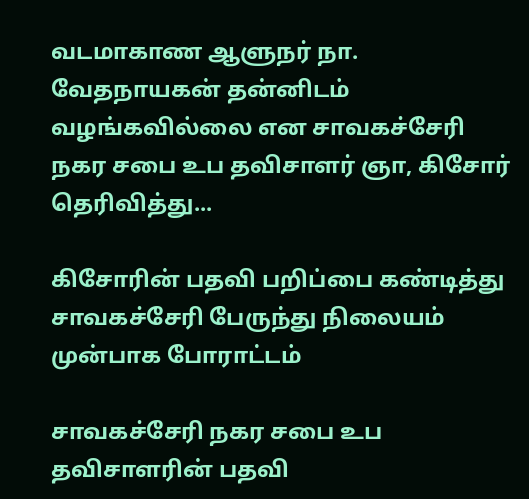வடமாகாண ஆளுநர் நா. வேதநாயகன் தன்னிடம் வழங்கவில்லை என சாவகச்சேரி நகர சபை உப தவிசாளர் ஞா, கிசோர் தெரிவித்து...

கிசோரின் பதவி பறிப்பை கண்டித்து சாவகச்சேரி பேருந்து நிலையம் முன்பாக போராட்டம்

சாவகச்சேரி நகர சபை உப தவிசாளரின் பதவி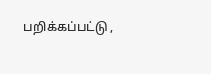பறிக்கப்பட்டு ,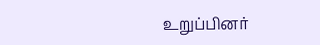உறுப்பினர்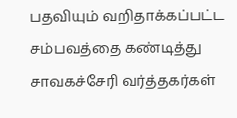பதவியும் வறிதாக்கப்பட்ட சம்பவத்தை கண்டித்து சாவகச்சேரி வர்த்தகர்கள்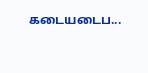கடையடைப...